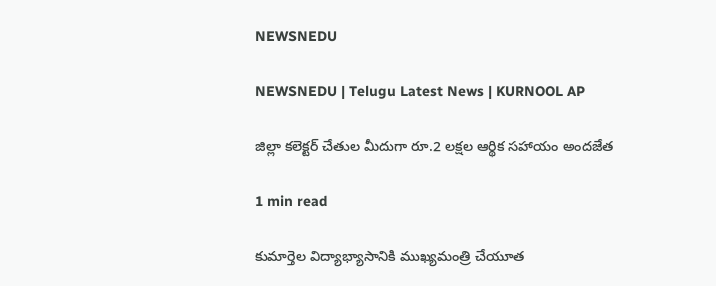NEWSNEDU

NEWSNEDU | Telugu Latest News | KURNOOL AP

జిల్లా కలెక్టర్ చేతుల మీదుగా రూ.2 లక్షల ఆర్థిక సహాయం అందజేత

1 min read

కుమార్తెల విద్యాభ్యాసానికి ముఖ్యమంత్రి చేయూత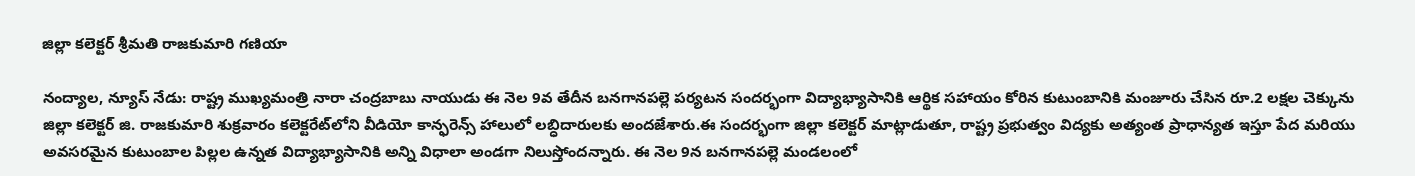జిల్లా కలెక్టర్ శ్రీమతి రాజకుమారి గణియా

నంద్యాల, న్యూస్ నేడు: రాష్ట్ర ముఖ్యమంత్రి నారా చంద్రబాబు నాయుడు ఈ నెల 9వ తేదీన బనగానపల్లె పర్యటన సందర్భంగా విద్యాభ్యాసానికి ఆర్థిక సహాయం కోరిన కుటుంబానికి మంజూరు చేసిన రూ.2 లక్షల చెక్కును జిల్లా కలెక్టర్ జి. రాజకుమారి శుక్రవారం కలెక్టరేట్‌లోని వీడియో కాన్ఫరెన్స్ హాలులో లబ్ధిదారులకు అందజేశారు.ఈ సందర్భంగా జిల్లా కలెక్టర్ మాట్లాడుతూ, రాష్ట్ర ప్రభుత్వం విద్యకు అత్యంత ప్రాధాన్యత ఇస్తూ పేద మరియు అవసరమైన కుటుంబాల పిల్లల ఉన్నత విద్యాభ్యాసానికి అన్ని విధాలా అండగా నిలుస్తోందన్నారు. ఈ నెల 9న బనగానపల్లె మండలంలో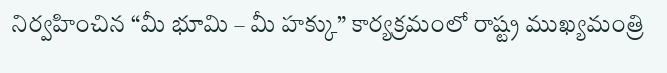నిర్వహించిన “మీ భూమి – మీ హక్కు” కార్యక్రమంలో రాష్ట్ర ముఖ్యమంత్రి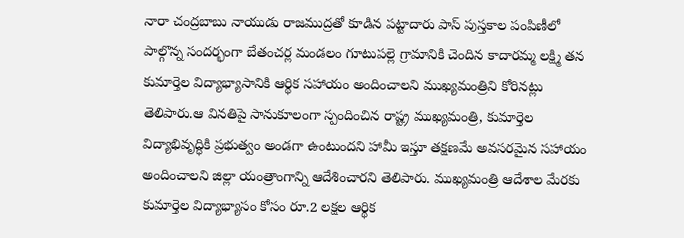నారా చంద్రబాబు నాయుడు రాజముద్రతో కూడిన పట్టాదారు పాస్ పుస్తకాల పంపిణీలో పాల్గొన్న సందర్భంగా బేతంచర్ల మండలం గూటుపల్లె గ్రామానికి చెందిన కాదారమ్మ లక్ష్మి తన కుమార్తెల విద్యాభ్యాసానికి ఆర్థిక సహాయం అందించాలని ముఖ్యమంత్రిని కోరినట్లు తెలిపారు.ఆ వినతిపై సానుకూలంగా స్పందించిన రాష్ట్ర ముఖ్యమంత్రి, కుమార్తెల విద్యాభివృద్ధికి ప్రభుత్వం అండగా ఉంటుందని హామీ ఇస్తూ తక్షణమే అవసరమైన సహాయం అందించాలని జిల్లా యంత్రాంగాన్ని ఆదేశించారని తెలిపారు. ముఖ్యమంత్రి ఆదేశాల మేరకు కుమార్తెల విద్యాభ్యాసం కోసం రూ.2 లక్షల ఆర్థిక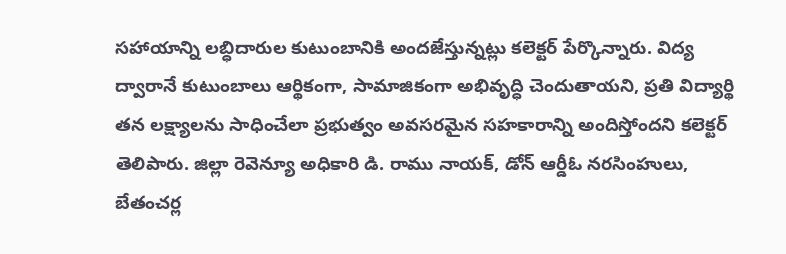సహాయాన్ని లబ్ధిదారుల కుటుంబానికి అందజేస్తున్నట్లు కలెక్టర్ పేర్కొన్నారు. విద్య ద్వారానే కుటుంబాలు ఆర్థికంగా, సామాజికంగా అభివృద్ధి చెందుతాయని, ప్రతి విద్యార్థి తన లక్ష్యాలను సాధించేలా ప్రభుత్వం అవసరమైన సహకారాన్ని అందిస్తోందని కలెక్టర్ తెలిపారు. జిల్లా రెవెన్యూ అధికారి డి. రాము నాయక్, డోన్ ఆర్డీఓ నరసింహులు, బేతంచర్ల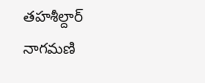తహశీల్దార్ నాగమణి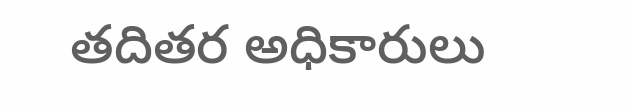తదితర అధికారులు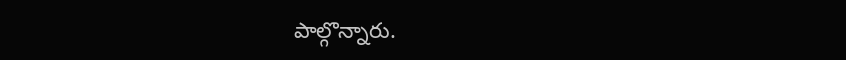పాల్గొన్నారు.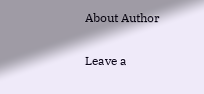About Author

Leave a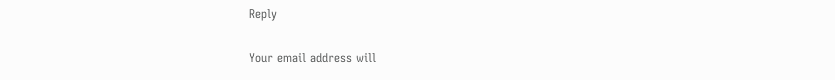Reply

Your email address will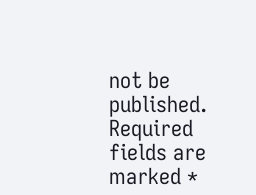not be published. Required fields are marked *